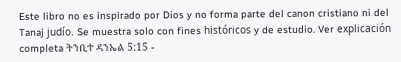Este libro no es inspirado por Dios y no forma parte del canon cristiano ni del Tanaj judío. Se muestra solo con fines históricos y de estudio. Ver explicación completa ትንቢተ ዳንኤል 5:15 -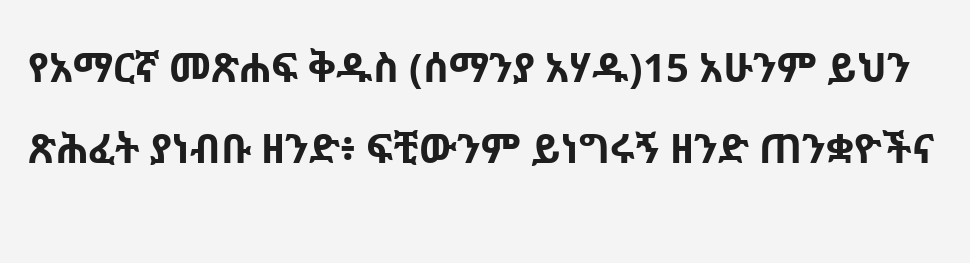የአማርኛ መጽሐፍ ቅዱስ (ሰማንያ አሃዱ)15 አሁንም ይህን ጽሕፈት ያነብቡ ዘንድ፥ ፍቺውንም ይነግሩኝ ዘንድ ጠንቋዮችና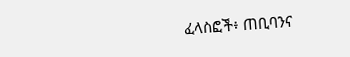ፈላስፎች፥ ጠቢባንና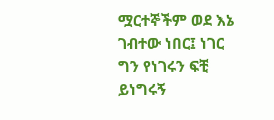ሟርተኞችም ወደ እኔ ገብተው ነበር፤ ነገር ግን የነገሩን ፍቺ ይነግሩኝ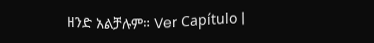ዘንድ አልቻሉም። Ver Capítulo |